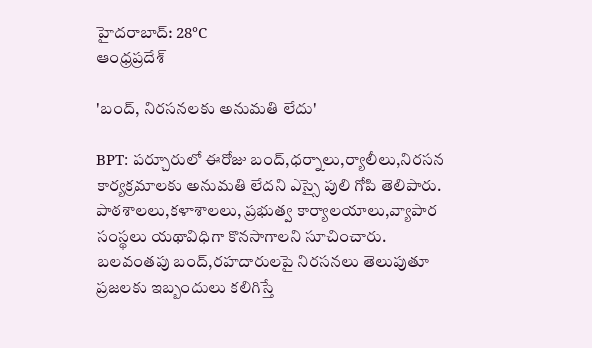హైదరాబాద్: 28°C
ఆంధ్రప్రదేశ్

'బంద్, నిరసనలకు అనుమతి లేదు'

BPT: పర్చూరులో ఈరోజు బంద్,ధర్నాలు,ర్యాలీలు,నిరసన కార్యక్రమాలకు అనుమతి లేదని ఎస్సై పులి గోపి తెలిపారు. పాఠశాలలు,కళాశాలలు, ప్రభుత్వ కార్యాలయాలు,వ్యాపార సంస్థలు యథావిధిగా కొనసాగాలని సూచించారు. బలవంతపు బంద్,రహదారులపై నిరసనలు తెలుపుతూ ప్రజలకు ఇబ్బందులు కలిగిస్తే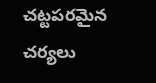చట్టపరమైన చర్యలు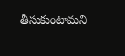తీసుకుంటామని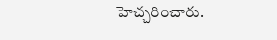హెచ్చరించారు.